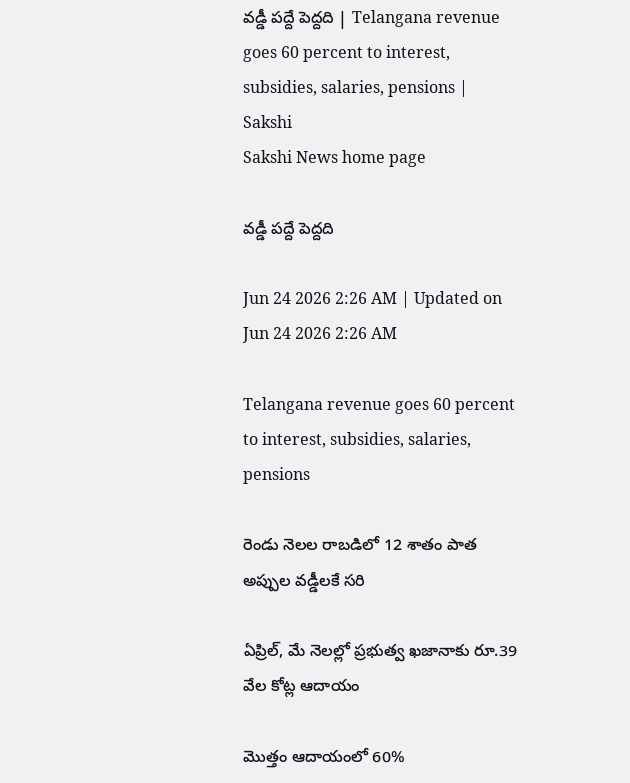వడ్డీ పద్దే పెద్దది | Telangana revenue goes 60 percent to interest, subsidies, salaries, pensions | Sakshi
Sakshi News home page

వడ్డీ పద్దే పెద్దది

Jun 24 2026 2:26 AM | Updated on Jun 24 2026 2:26 AM

Telangana revenue goes 60 percent to interest, subsidies, salaries, pensions

రెండు నెలల రాబడిలో 12 శాతం పాత అప్పుల వడ్డీలకే సరి

ఏప్రిల్, మే నెలల్లో ప్రభుత్వ ఖజానాకు రూ.39 వేల కోట్ల ఆదాయం

మొత్తం ఆదాయంలో 60%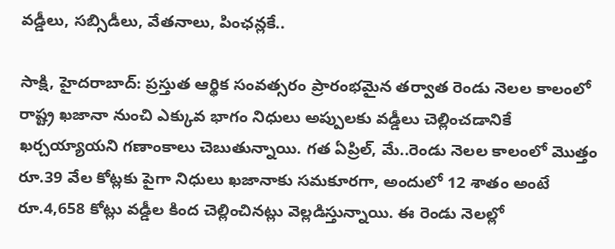వడ్డీలు, సబ్సిడీలు, వేతనాలు, పింఛన్లకే..

సాక్షి, హైదరాబాద్‌: ప్రస్తుత ఆర్థిక సంవత్సరం ప్రారంభమైన తర్వాత రెండు నెలల కాలంలో రాష్ట్ర ఖజానా నుంచి ఎక్కువ భాగం నిధులు అప్పులకు వడ్డీలు చెల్లించడానికే ఖర్చయ్యాయని గణాంకాలు చెబుతున్నాయి. గత ఏప్రిల్, మే..రెండు నెలల కాలంలో మొత్తం రూ.39 వేల కోట్లకు పైగా నిధులు ఖజానాకు సమకూరగా, అందులో 12 శాతం అంటే రూ.4,658 కోట్లు వడ్డీల కింద చెల్లించినట్లు వెల్లడిస్తున్నాయి. ఈ రెండు నెలల్లో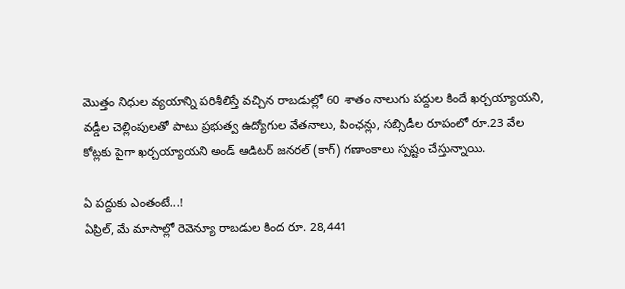మొత్తం నిధుల వ్యయాన్ని పరిశీలిస్తే వచ్చిన రాబడుల్లో 60 శాతం నాలుగు పద్దుల కిందే ఖర్చయ్యాయని, వడ్డీల చెల్లింపులతో పాటు ప్రభుత్వ ఉద్యోగుల వేతనాలు, పింఛన్లు, సబ్సిడీల రూపంలో రూ.23 వేల కోట్లకు పైగా ఖర్చయ్యాయని అండ్‌ ఆడిటర్‌ జనరల్‌ (కాగ్‌) గణాంకాలు స్పష్టం చేస్తున్నాయి.

ఏ పద్దుకు ఎంతంటే...!
ఏప్రిల్, మే మాసాల్లో రెవెన్యూ రాబడుల కింద రూ. 28,441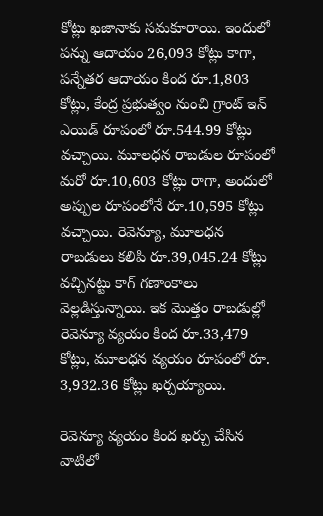కోట్లు ఖజానాకు సమకూరాయి. ఇందులో పన్ను ఆదాయం 26,093 కోట్లు కాగా, పన్నేతర ఆదాయం కింద రూ.1,803 కోట్లు, కేంద్ర ప్రభుత్వం నుంచి గ్రాంట్‌ ఇన్‌ ఎయిడ్‌ రూపంలో రూ.544.99 కోట్లు వచ్చాయి. మూలధన రాబడుల రూపంలో మరో రూ.10,603 కోట్లు రాగా, అందులో అప్పుల రూపంలోనే రూ.10,595 కోట్లు వచ్చాయి. రెవెన్యూ, మూలధన రాబడులు కలిపి రూ.39,045.24 కోట్లు వచ్చినట్టు కాగ్‌ గణాంకాలు వెల్లడిస్తున్నాయి. ఇక మొత్తం రాబడుల్లో రెవెన్యూ వ్యయం కింద రూ.33,479 కోట్లు, మూలధన వ్యయం రూపంలో రూ. 3,932.36 కోట్లు ఖర్చయ్యాయి.

రెవెన్యూ వ్యయం కింద ఖర్చు చేసిన వాటిలో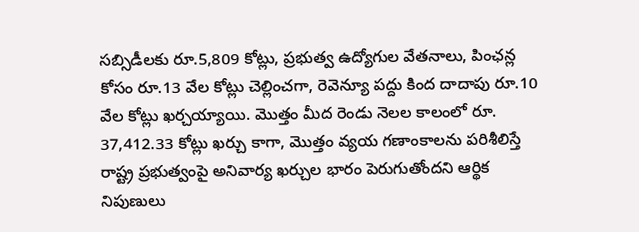సబ్సిడీలకు రూ.5,809 కోట్లు, ప్రభుత్వ ఉద్యోగుల వేతనాలు, పింఛన్ల కోసం రూ.13 వేల కోట్లు చెల్లించగా, రెవెన్యూ పద్దు కింద దాదాపు రూ.10 వేల కోట్లు ఖర్చయ్యాయి. మొత్తం మీద రెండు నెలల కాలంలో రూ. 37,412.33 కోట్లు ఖర్చు కాగా, మొత్తం వ్యయ గణాంకాలను పరిశీలిస్తే రాష్ట్ర ప్రభుత్వంపై అనివార్య ఖర్చుల భారం పెరుగుతోందని ఆర్థిక నిపుణులు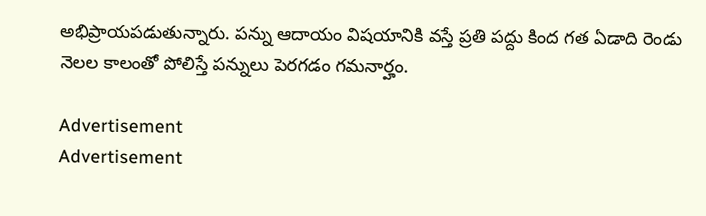అభిప్రాయపడుతున్నారు. పన్ను ఆదాయం విషయానికి వస్తే ప్రతి పద్దు కింద గత ఏడాది రెండు నెలల కాలంతో పోలిస్తే పన్నులు పెరగడం గమనార్హం.

Advertisement
Advertisement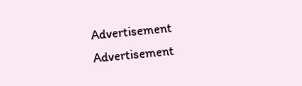Advertisement
Advertisement